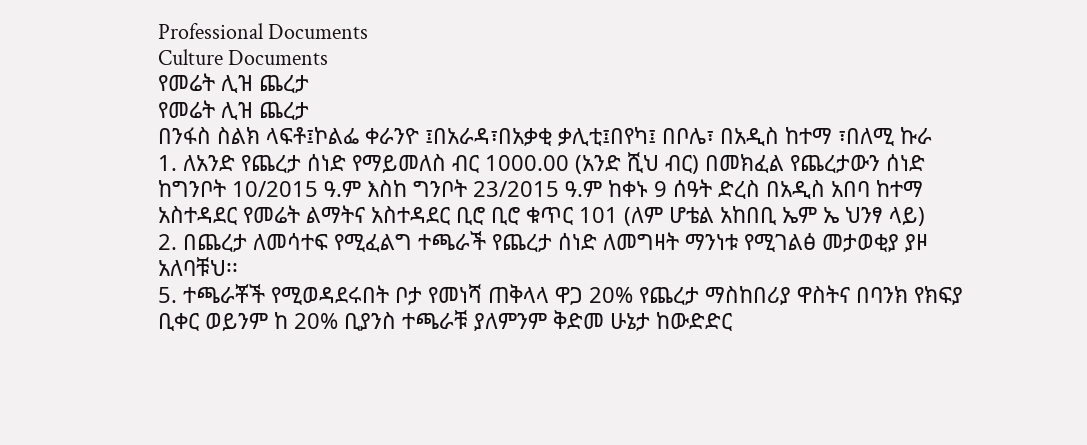Professional Documents
Culture Documents
የመሬት ሊዝ ጨረታ
የመሬት ሊዝ ጨረታ
በንፋስ ስልክ ላፍቶ፤ኮልፌ ቀራንዮ ፤በአራዳ፣በአቃቂ ቃሊቲ፤በየካ፤ በቦሌ፣ በአዲስ ከተማ ፣በለሚ ኩራ
1. ለአንድ የጨረታ ሰነድ የማይመለስ ብር 1000.00 (አንድ ሺህ ብር) በመክፈል የጨረታውን ሰነድ
ከግንቦት 10/2015 ዓ.ም እስከ ግንቦት 23/2015 ዓ.ም ከቀኑ 9 ሰዓት ድረስ በአዲስ አበባ ከተማ
አስተዳደር የመሬት ልማትና አስተዳደር ቢሮ ቢሮ ቁጥር 101 (ለም ሆቴል አከበቢ ኤም ኤ ህንፃ ላይ)
2. በጨረታ ለመሳተፍ የሚፈልግ ተጫራች የጨረታ ሰነድ ለመግዛት ማንነቱ የሚገልፅ መታወቂያ ያዞ
አለባቹህ፡፡
5. ተጫራቾች የሚወዳደሩበት ቦታ የመነሻ ጠቅላላ ዋጋ 20% የጨረታ ማስከበሪያ ዋስትና በባንክ የክፍያ
ቢቀር ወይንም ከ 20% ቢያንስ ተጫራቹ ያለምንም ቅድመ ሁኔታ ከውድድር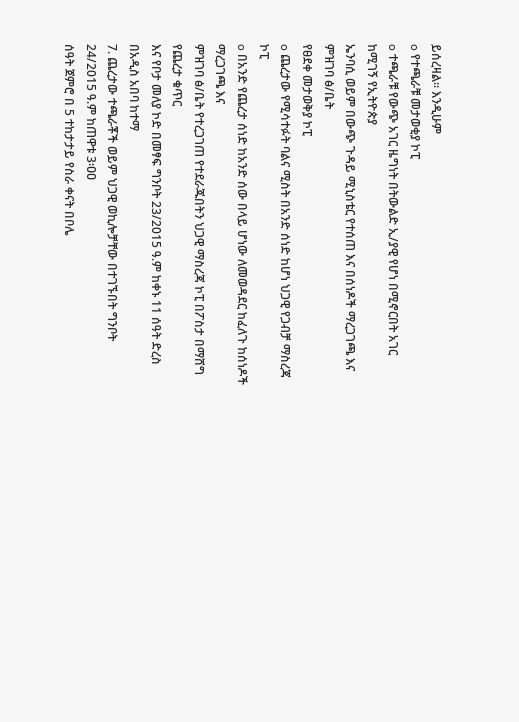ይሰረዛል፡፡ እንዲሁም
o የተጫራቹ መታወቂያ ኮፒ
o ተጫራቹ የውጭ አገር ዜግነት በትውልድ ኢ/ያዊ የሆነ በሚኖርበት አገር ከሚገኝ የኢትዮጵያ
ኤንባሲ ወይም በውጭ ጉዳይ ሚኒስቴር የተሰጠ እና በሰነዶች ማረጋገጫ እና ምዝገባ ፅ/ቤት
የፀደቀ መታወቅያ ኮፒ
o ጨረታው የሚሳተፉት ባልና ሚስት በአንድ ሰነድ ከሆነ ህጋዊ የጋብቻ ማስረጃ ኮፒ
o በአንድ የጨረታ ሰነድ ከአንድ ሰው በላይ ሆነው ለመወዳደር ከፈለጉ ከሰነዶች ማረጋገጫ እና
ምዝገባ ፅ/ቤት የተረጋገጠ የተደራጁበትን ህጋዊ ማስረጃ ኮፒ በፖስታ በማሸግ የጨረታ ቁጥር
እና የቦታ መለያ ኮድ በመፃፍ ግንቦት 23/2015 ዓ.ም ከቀኑ 11 ሰዓት ድረስ በአዲስ አበባ ከተማ
7. ጨረታው ተጫራቾች ወይም ህጋዊ ወኪሎቻቸው በተገኙበት ግንቦት 24/2015 ዓ.ም ከጠዋቱ 3፡ዐዐ
ሰዓት ጀምሮ በ 5 ተከታታይ የስራ ቀናት በቦሌ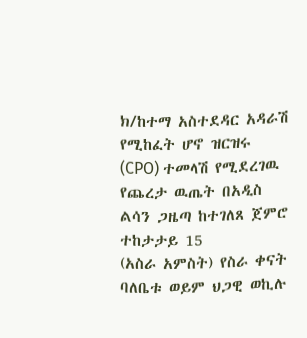ክ/ከተማ አስተደዳር አዳራሽ የሚከፈት ሆኖ ዝርዝሩ
(CPO) ተመላሽ የሚደረገዉ የጨረታ ዉጤት በአዲስ ልሳን ጋዜጣ ከተገለጸ ጀምሮ ተከታታይ 15
(አስራ አምስት) የስራ ቀናት ባለቤቱ ወይም ህጋዊ ወኪሉ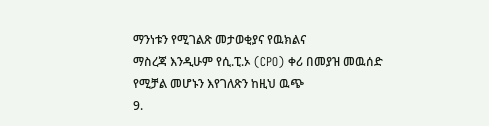ማንነቱን የሚገልጽ መታወቂያና የዉክልና
ማስረጃ እንዲሁም የሲ.ፒ.ኦ (CPO) ቀሪ በመያዝ መዉሰድ የሚቻል መሆኑን እየገለጽን ከዚህ ዉጭ
9.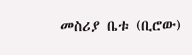መስሪያ ቤቱ (ቢሮው)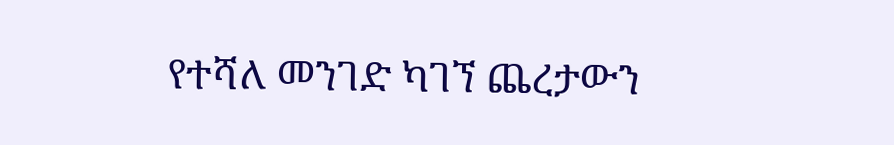የተሻለ መንገድ ካገኘ ጨረታውን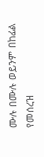ሙሉ በሙሉ ወይንም በከፊል የመሰረዝ